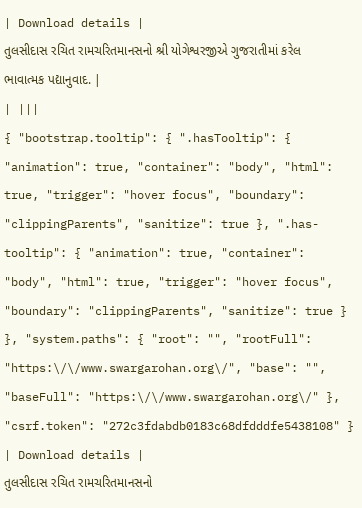| Download details |
તુલસીદાસ રચિત રામચરિતમાનસનો શ્રી યોગેશ્વરજીએ ગુજરાતીમાં કરેલ ભાવાત્મક પદ્યાનુવાદ. |
| |||
{ "bootstrap.tooltip": { ".hasTooltip": { "animation": true, "container": "body", "html": true, "trigger": "hover focus", "boundary": "clippingParents", "sanitize": true }, ".has-tooltip": { "animation": true, "container": "body", "html": true, "trigger": "hover focus", "boundary": "clippingParents", "sanitize": true } }, "system.paths": { "root": "", "rootFull": "https:\/\/www.swargarohan.org\/", "base": "", "baseFull": "https:\/\/www.swargarohan.org\/" }, "csrf.token": "272c3fdabdb0183c68dfdddfe5438108" }
| Download details |
તુલસીદાસ રચિત રામચરિતમાનસનો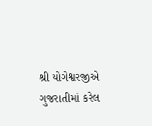શ્રી યોગેશ્વરજીએ ગુજરાતીમાં કરેલ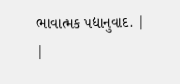ભાવાત્મક પદ્યાનુવાદ. |
|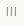|||